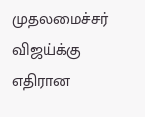முதலமைச்சர் விஜய்க்கு எதிரான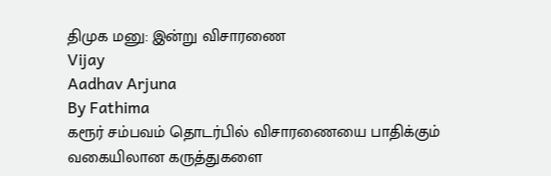திமுக மனு: இன்று விசாரணை
Vijay
Aadhav Arjuna
By Fathima
கரூர் சம்பவம் தொடர்பில் விசாரணையை பாதிக்கும் வகையிலான கருத்துகளை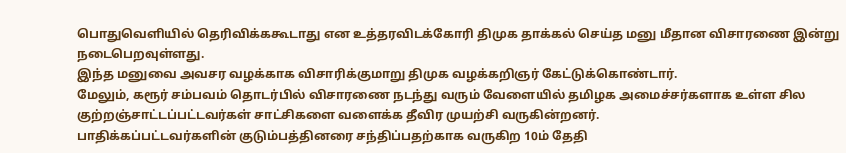பொதுவெளியில் தெரிவிக்ககூடாது என உத்தரவிடக்கோரி திமுக தாக்கல் செய்த மனு மீதான விசாரணை இன்று நடைபெறவுள்ளது.
இந்த மனுவை அவசர வழக்காக விசாரிக்குமாறு திமுக வழக்கறிஞர் கேட்டுக்கொண்டார்.
மேலும், கரூர் சம்பவம் தொடர்பில் விசாரணை நடந்து வரும் வேளையில் தமிழக அமைச்சர்களாக உள்ள சில குற்றஞ்சாட்டப்பட்டவர்கள் சாட்சிகளை வளைக்க தீவிர முயற்சி வருகின்றனர்.
பாதிக்கப்பட்டவர்களின் குடும்பத்தினரை சந்திப்பதற்காக வருகிற 10ம் தேதி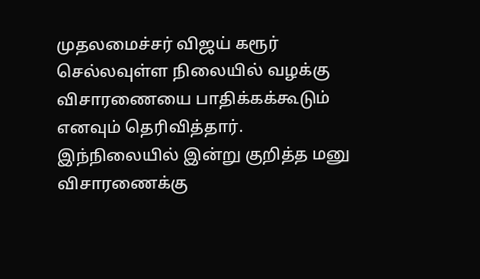முதலமைச்சர் விஜய் கரூர் செல்லவுள்ள நிலையில் வழக்கு விசாரணையை பாதிக்கக்கூடும் எனவும் தெரிவித்தார்.
இந்நிலையில் இன்று குறித்த மனு விசாரணைக்கு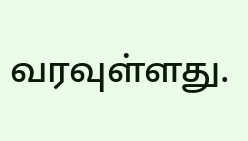வரவுள்ளது.